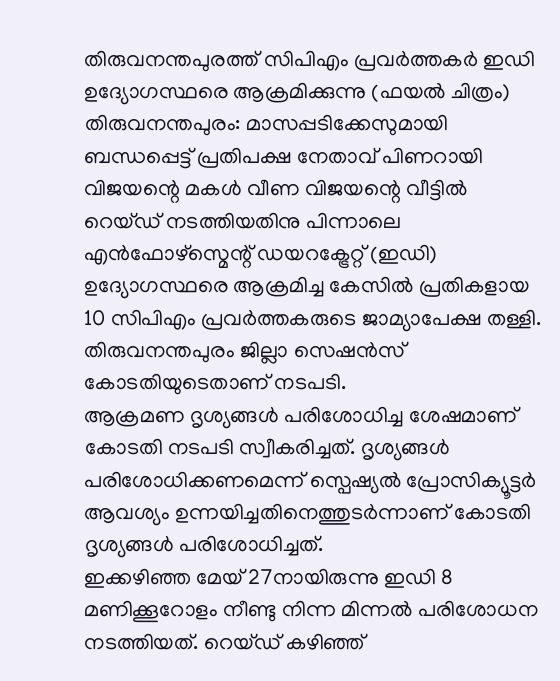തിരുവനന്തപുരത്ത് സിപിഎം പ്രവർത്തകർ ഇഡി ഉദ്യോഗസ്ഥരെ ആക്രമിക്കുന്നു (ഫയൽ ചിത്രം)
തിരുവനന്തപുരം: മാസപ്പടിക്കേസുമായി ബന്ധപ്പെട്ട് പ്രതിപക്ഷ നേതാവ് പിണറായി വിജയന്റെ മകൾ വീണ വിജയന്റെ വീട്ടിൽ റെയ്ഡ് നടത്തിയതിനു പിന്നാലെ എൻഫോഴ്സ്മെന്റ് ഡയറക്ട്രേറ്റ് (ഇഡി) ഉദ്യോഗസ്ഥരെ ആക്രമിച്ച കേസിൽ പ്രതികളായ 10 സിപിഎം പ്രവർത്തകരുടെ ജാമ്യാപേക്ഷ തള്ളി. തിരുവനന്തപുരം ജില്ലാ സെഷൻസ് കോടതിയുടെതാണ് നടപടി.
ആക്രമണ ദൃശ്യങ്ങൾ പരിശോധിച്ച ശേഷമാണ് കോടതി നടപടി സ്വീകരിച്ചത്. ദൃശ്യങ്ങൾ പരിശോധിക്കണമെന്ന് സ്പെഷ്യൽ പ്രോസിക്യൂട്ടർ ആവശ്യം ഉന്നയിച്ചതിനെത്തുടർന്നാണ് കോടതി ദൃശ്യങ്ങൾ പരിശോധിച്ചത്.
ഇക്കഴിഞ്ഞ മേയ് 27നായിരുന്നു ഇഡി 8 മണിക്കൂറോളം നീണ്ടു നിന്ന മിന്നൽ പരിശോധന നടത്തിയത്. റെയ്ഡ് കഴിഞ്ഞ്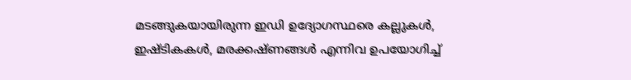മടങ്ങുകയായിരുന്ന ഇഡി ഉദ്യോഗസ്ഥരെ കല്ലുകൾ, ഇഷ്ടികകൾ, മരക്കഷ്ണങ്ങൾ എന്നിവ ഉപയോഗിച്ച്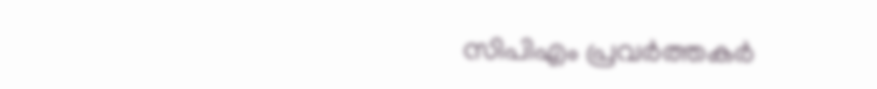സിപിഎം പ്രവർത്തകർ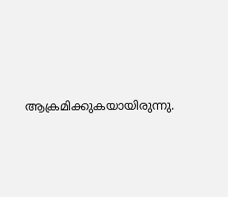ആക്രമിക്കുകയായിരുന്നു.